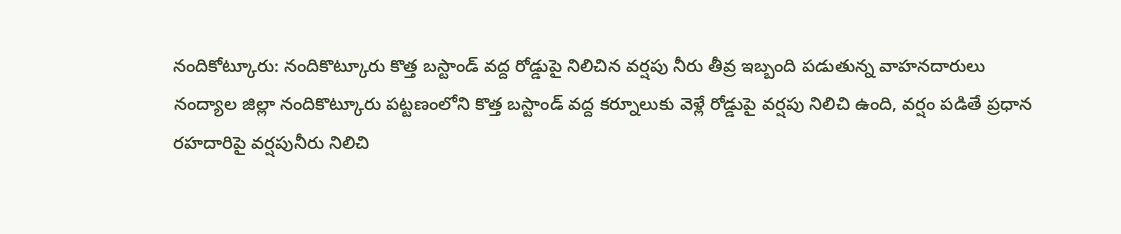నందికోట్కూరు: నందికొట్కూరు కొత్త బస్టాండ్ వద్ద రోడ్డుపై నిలిచిన వర్షపు నీరు తీవ్ర ఇబ్బంది పడుతున్న వాహనదారులు
నంద్యాల జిల్లా నందికొట్కూరు పట్టణంలోని కొత్త బస్టాండ్ వద్ద కర్నూలుకు వెళ్లే రోడ్డుపై వర్షపు నిలిచి ఉంది, వర్షం పడితే ప్రధాన రహదారిపై వర్షపునీరు నిలిచి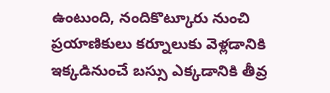ఉంటుంది, నందికొట్కూరు నుంచి ప్రయాణికులు కర్నూలుకు వెళ్లడానికి ఇక్కడినుంచే బస్సు ఎక్కడానికి తీవ్ర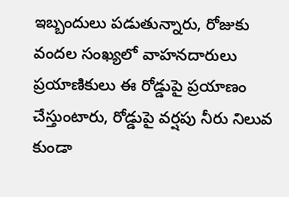ఇబ్బందులు పడుతున్నారు, రోజుకు వందల సంఖ్యలో వాహనదారులు ప్రయాణికులు ఈ రోడ్డుపై ప్రయాణం చేస్తుంటారు, రోడ్డుపై వర్షపు నీరు నిలువ కుండా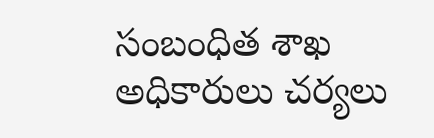సంబంధిత శాఖ అధికారులు చర్యలు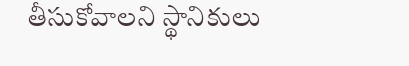తీసుకోవాలని స్థానికులు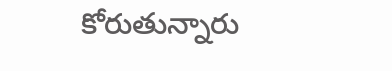కోరుతున్నారు